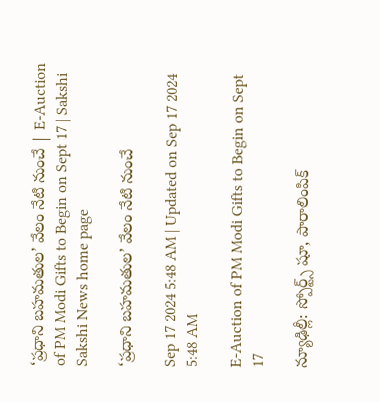‘ప్రధాని బహమతుల’ వేలం నేటి నుంచే | E-Auction of PM Modi Gifts to Begin on Sept 17 | Sakshi
Sakshi News home page

‘ప్రధాని బహమతుల’ వేలం నేటి నుంచే

Sep 17 2024 5:48 AM | Updated on Sep 17 2024 5:48 AM

E-Auction of PM Modi Gifts to Begin on Sept 17

న్యూఢిల్లీ: స్పోర్ట్స్‌ షూ, పారాలింపిక్‌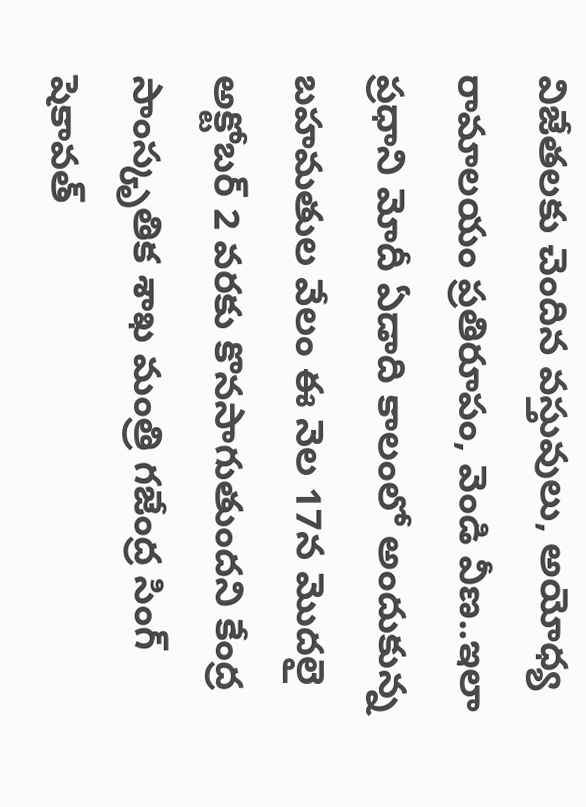విజేతలకు చెందిన వస్తువులు, అయోధ్య రామాలయం ప్రతిరూపం, వెండి వీణ..ఇలా ప్రధాని మోదీ ఏడాది కాలంలో అందుకున్న బహమతుల వేలం ఈ నెల 17న మొదలై అక్టోబర్‌ 2 వరకు కొనసాగుతుందని కేంద్ర సాంస్కృతిక శాఖ మంత్రి గజేంద్ర సింగ్‌ షెకావత్‌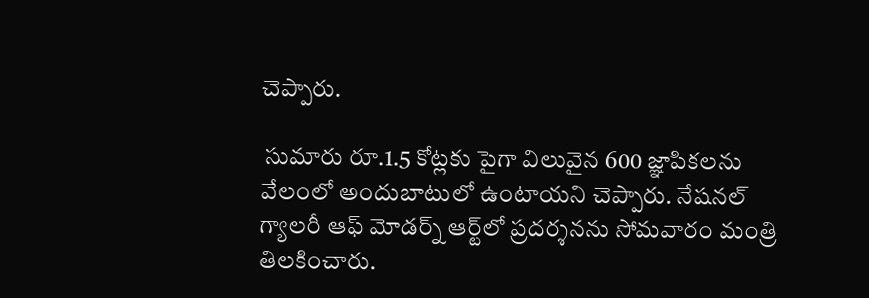చెప్పారు.

 సుమారు రూ.1.5 కోట్లకు పైగా విలువైన 600 జ్ఞాపికలను వేలంలో అందుబాటులో ఉంటాయని చెప్పారు. నేషనల్‌ గ్యాలరీ ఆఫ్‌ మోడర్న్‌ ఆర్ట్‌లో ప్రదర్శనను సోమవారం మంత్రి తిలకించారు.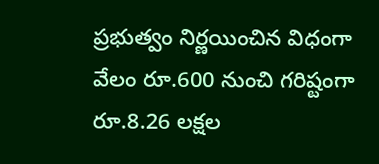ప్రభుత్వం నిర్ణయించిన విధంగా వేలం రూ.600 నుంచి గరిష్టంగా రూ.8.26 లక్షల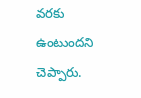వరకు ఉంటుందని చెప్పారు.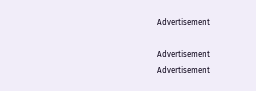Advertisement

Advertisement
Advertisement